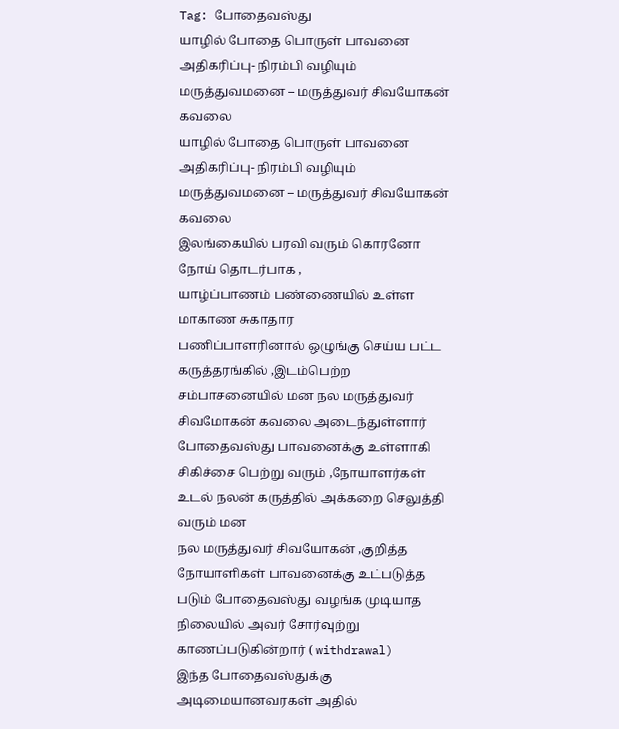Tag: போதைவஸ்து
யாழில் போதை பொருள் பாவனை அதிகரிப்பு- நிரம்பி வழியும் மருத்துவமனை – மருத்துவர் சிவயோகன் கவலை
யாழில் போதை பொருள் பாவனை அதிகரிப்பு- நிரம்பி வழியும் மருத்துவமனை – மருத்துவர் சிவயோகன் கவலை
இலங்கையில் பரவி வரும் கொரனோ நோய் தொடர்பாக ,
யாழ்ப்பாணம் பண்ணையில் உள்ள மாகாண சுகாதார
பணிப்பாளரினால் ஒழுங்கு செய்ய பட்ட கருத்தரங்கில் ,இடம்பெற்ற சம்பாசனையில் மன நல மருத்துவர் சிவமோகன் கவலை அடைந்துள்ளார்
போதைவஸ்து பாவனைக்கு உள்ளாகி சிகிச்சை பெற்று வரும் ,நோயாளர்கள் உடல் நலன் கருத்தில் அக்கறை செலுத்தி வரும் மன
நல மருத்துவர் சிவயோகன் ,குறித்த நோயாளிகள் பாவனைக்கு உட்படுத்த படும் போதைவஸ்து வழங்க முடியாத நிலையில் அவர் சோர்வுற்று காணப்படுகின்றார் ( withdrawal)
இந்த போதைவஸ்துக்கு அடிமையானவரகள் அதில்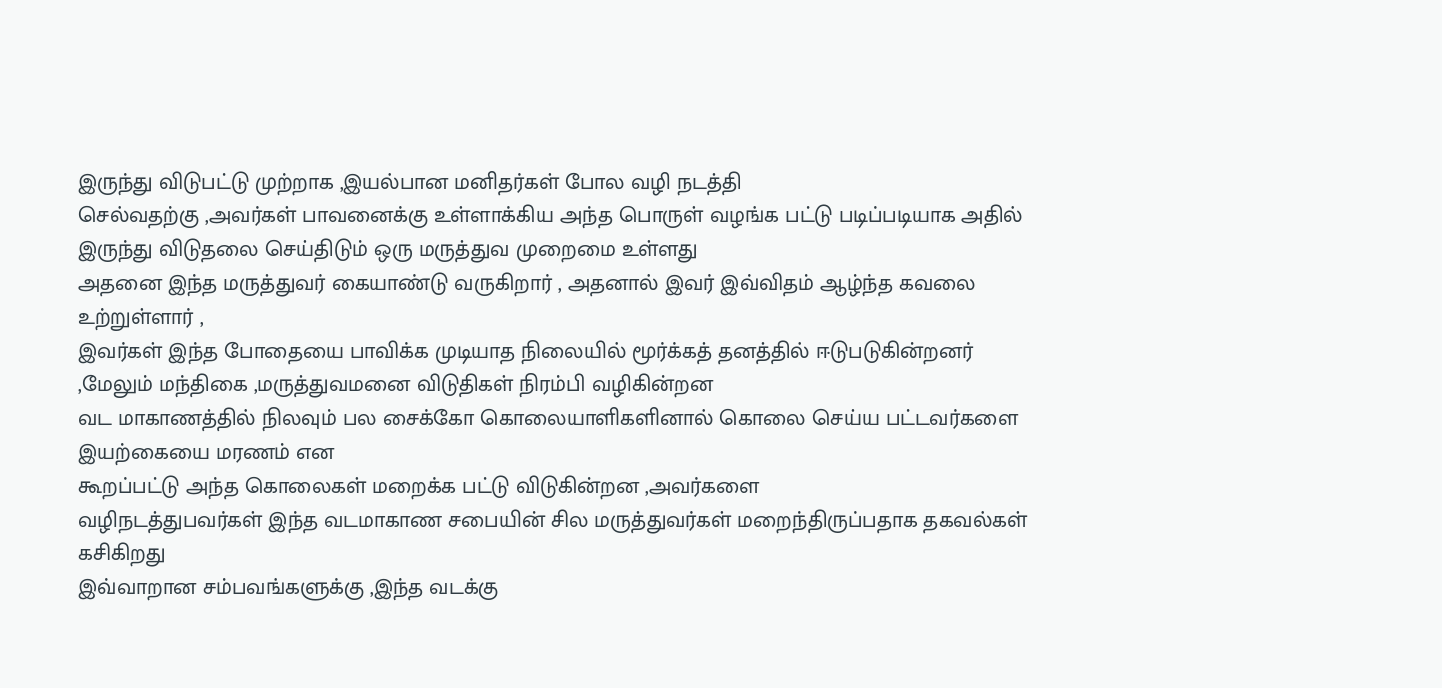இருந்து விடுபட்டு முற்றாக ,இயல்பான மனிதர்கள் போல வழி நடத்தி
செல்வதற்கு ,அவர்கள் பாவனைக்கு உள்ளாக்கிய அந்த பொருள் வழங்க பட்டு படிப்படியாக அதில் இருந்து விடுதலை செய்திடும் ஒரு மருத்துவ முறைமை உள்ளது
அதனை இந்த மருத்துவர் கையாண்டு வருகிறார் , அதனால் இவர் இவ்விதம் ஆழ்ந்த கவலை உற்றுள்ளார் ,
இவர்கள் இந்த போதையை பாவிக்க முடியாத நிலையில் மூர்க்கத் தனத்தில் ஈடுபடுகின்றனர் ,மேலும் மந்திகை ,மருத்துவமனை விடுதிகள் நிரம்பி வழிகின்றன
வட மாகாணத்தில் நிலவும் பல சைக்கோ கொலையாளிகளினால் கொலை செய்ய பட்டவர்களை இயற்கையை மரணம் என
கூறப்பட்டு அந்த கொலைகள் மறைக்க பட்டு விடுகின்றன ,அவர்களை
வழிநடத்துபவர்கள் இந்த வடமாகாண சபையின் சில மருத்துவர்கள் மறைந்திருப்பதாக தகவல்கள் கசிகிறது
இவ்வாறான சம்பவங்களுக்கு ,இந்த வடக்கு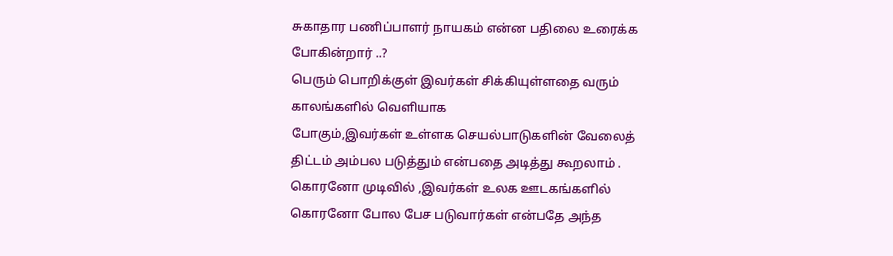சுகாதார பணிப்பாளர் நாயகம் என்ன பதிலை உரைக்க போகின்றார் ..?
பெரும் பொறிக்குள் இவர்கள் சிக்கியுள்ளதை வரும் காலங்களில் வெளியாக
போகும்,இவர்கள் உள்ளக செயல்பாடுகளின் வேலைத் திட்டம் அம்பல படுத்தும் என்பதை அடித்து கூறலாம் .
கொரனோ முடிவில் ,இவர்கள் உலக ஊடகங்களில் கொரனோ போல பேச படுவார்கள் என்பதே அந்த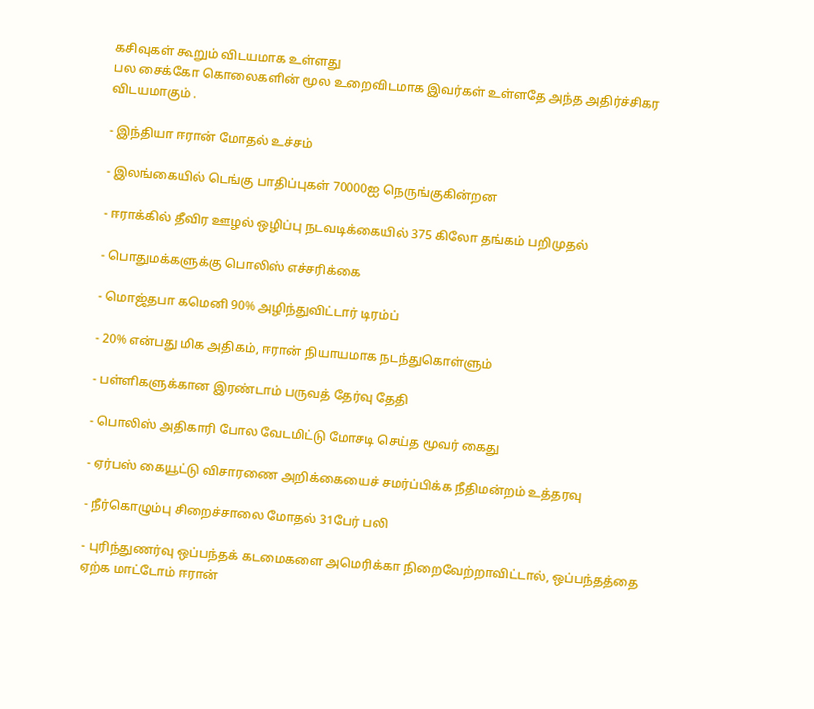கசிவுகள் கூறும் விடயமாக உள்ளது
பல சைக்கோ கொலைகளின் மூல உறைவிடமாக இவர்கள் உள்ளதே அந்த அதிர்ச்சிகர விடயமாகும் .

- இந்தியா ஈரான் மோதல் உச்சம்

- இலங்கையில் டெங்கு பாதிப்புகள் 70000ஐ நெருங்குகின்றன

- ஈராக்கில் தீவிர ஊழல் ஒழிப்பு நடவடிக்கையில் 375 கிலோ தங்கம் பறிமுதல்

- பொதுமக்களுக்கு பொலிஸ் எச்சரிக்கை

- மொஜ்தபா கமெனி 90% அழிந்துவிட்டார் டிரம்ப்

- 20% என்பது மிக அதிகம், ஈரான் நியாயமாக நடந்துகொள்ளும்

- பள்ளிகளுக்கான இரண்டாம் பருவத் தேர்வு தேதி

- பொலிஸ் அதிகாரி போல வேடமிட்டு மோசடி செய்த மூவர் கைது

- ஏர்பஸ் கையூட்டு விசாரணை அறிக்கையைச் சமர்ப்பிக்க நீதிமன்றம் உத்தரவு

- நீர்கொழும்பு சிறைச்சாலை மோதல் 31பேர் பலி

- புரிந்துணர்வு ஒப்பந்தக் கடமைகளை அமெரிக்கா நிறைவேற்றாவிட்டால், ஒப்பந்தத்தை ஏற்க மாட்டோம் ஈரான்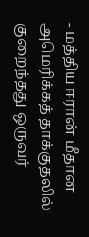- மத்திய ஈரான் மீதான அமெரிக்கத் தாக்குதலில் குறைந்தது ஒருவர்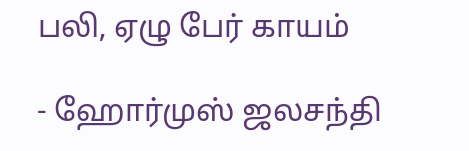பலி, ஏழு பேர் காயம்

- ஹோர்முஸ் ஜலசந்தி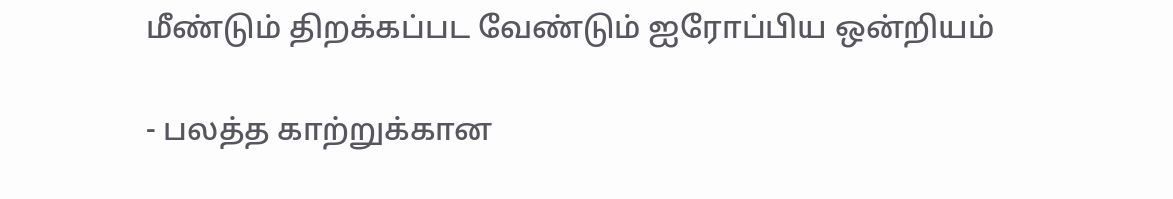மீண்டும் திறக்கப்பட வேண்டும் ஐரோப்பிய ஒன்றியம்

- பலத்த காற்றுக்கான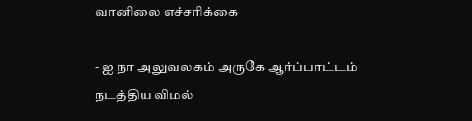வானிலை எச்சரிக்கை

- ஐ நா அலுவலகம் அருகே ஆர்ப்பாட்டம் நடத்திய விமல்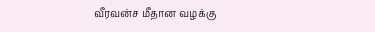வீரவன்ச மீதான வழக்கு